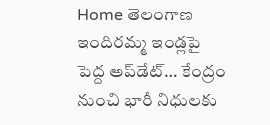Home తెలంగాణ ఇందిరమ్మ ఇండ్లపై పెద్ద అప్‌డేట్… కేంద్రం నుంచి భారీ నిధులకు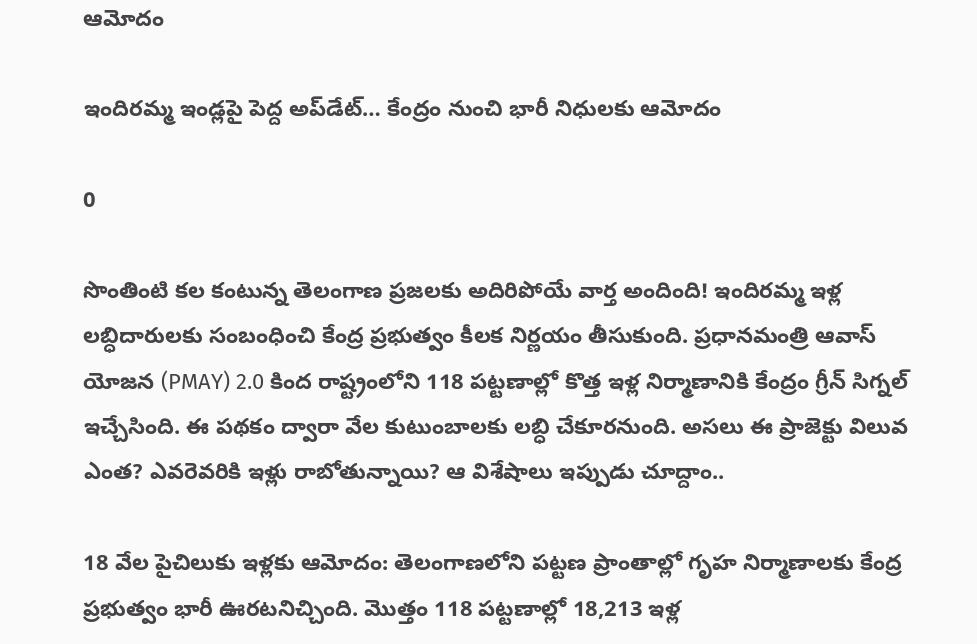ఆమోదం

ఇందిరమ్మ ఇండ్లపై పెద్ద అప్‌డేట్… కేంద్రం నుంచి భారీ నిధులకు ఆమోదం

0

సొంతింటి కల కంటున్న తెలంగాణ ప్రజలకు అదిరిపోయే వార్త అందింది! ఇందిరమ్మ ఇళ్ల లబ్ధిదారులకు సంబంధించి కేంద్ర ప్రభుత్వం కీలక నిర్ణయం తీసుకుంది. ప్రధానమంత్రి ఆవాస్ యోజన (PMAY) 2.0 కింద రాష్ట్రంలోని 118 పట్టణాల్లో కొత్త ఇళ్ల నిర్మాణానికి కేంద్రం గ్రీన్ సిగ్నల్ ఇచ్చేసింది. ఈ పథకం ద్వారా వేల కుటుంబాలకు లబ్ధి చేకూరనుంది. అసలు ఈ ప్రాజెక్టు విలువ ఎంత? ఎవరెవరికి ఇళ్లు రాబోతున్నాయి? ఆ విశేషాలు ఇప్పుడు చూద్దాం..

18 వేల పైచిలుకు ఇళ్లకు ఆమోదం: తెలంగాణలోని పట్టణ ప్రాంతాల్లో గృహ నిర్మాణాలకు కేంద్ర ప్రభుత్వం భారీ ఊరటనిచ్చింది. మొత్తం 118 పట్టణాల్లో 18,213 ఇళ్ల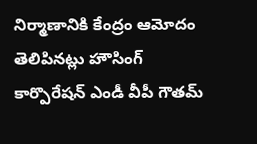నిర్మాణానికి కేంద్రం ఆమోదం తెలిపినట్లు హౌసింగ్ కార్పొరేషన్ ఎండీ వీపీ గౌతమ్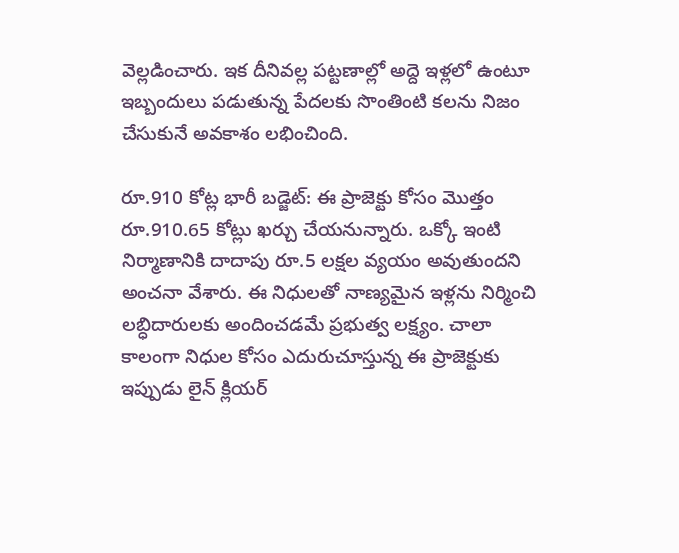వెల్లడించారు. ఇక దీనివల్ల పట్టణాల్లో అద్దె ఇళ్లలో ఉంటూ ఇబ్బందులు పడుతున్న పేదలకు సొంతింటి కలను నిజం చేసుకునే అవకాశం లభించింది.

రూ.910 కోట్ల భారీ బడ్జెట్: ఈ ప్రాజెక్టు కోసం మొత్తం రూ.910.65 కోట్లు ఖర్చు చేయనున్నారు. ఒక్కో ఇంటి నిర్మాణానికి దాదాపు రూ.5 లక్షల వ్యయం అవుతుందని అంచనా వేశారు. ఈ నిధులతో నాణ్యమైన ఇళ్లను నిర్మించి లబ్ధిదారులకు అందించడమే ప్రభుత్వ లక్ష్యం. చాలా కాలంగా నిధుల కోసం ఎదురుచూస్తున్న ఈ ప్రాజెక్టుకు ఇప్పుడు లైన్ క్లియర్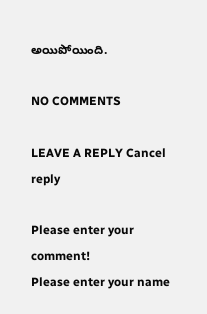అయిపోయింది.

NO COMMENTS

LEAVE A REPLY Cancel reply

Please enter your comment!
Please enter your name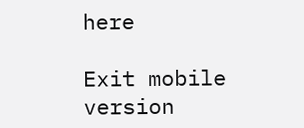here

Exit mobile version